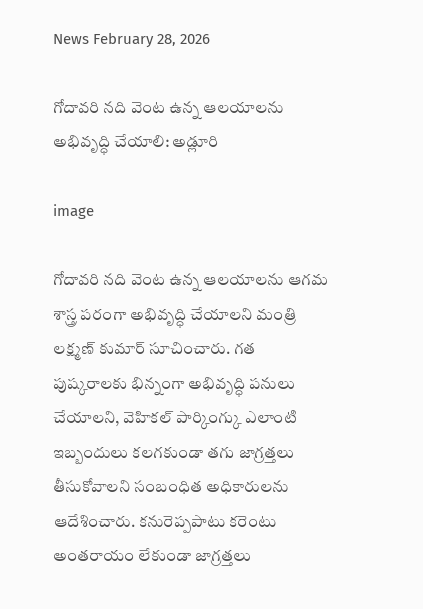News February 28, 2026

గోదావరి నది వెంట ఉన్న ఆలయాలను అభివృద్ధి చేయాలి: అడ్లూరి

image

గోదావరి నది వెంట ఉన్న ఆలయాలను ఆగమ శాస్త్ర పరంగా అభివృద్ధి చేయాలని మంత్రి లక్ష్మణ్ కుమార్ సూచించారు. గత పుష్కరాలకు భిన్నంగా అభివృద్ధి పనులు చేయాలని, వెహికల్ పార్కింగ్కు ఎలాంటి ఇబ్బందులు కలగకుండా తగు జాగ్రత్తలు తీసుకోవాలని సంబంధిత అధికారులను ఆదేశించారు. కనురెప్పపాటు కరెంటు అంతరాయం లేకుండా జాగ్రత్తలు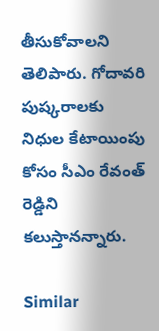తీసుకోవాలని తెలిపారు. గోదావరి పుష్కరాలకు నిధుల కేటాయింపు కోసం సీఎం రేవంత్ రెడ్డిని కలుస్తానన్నారు.

Similar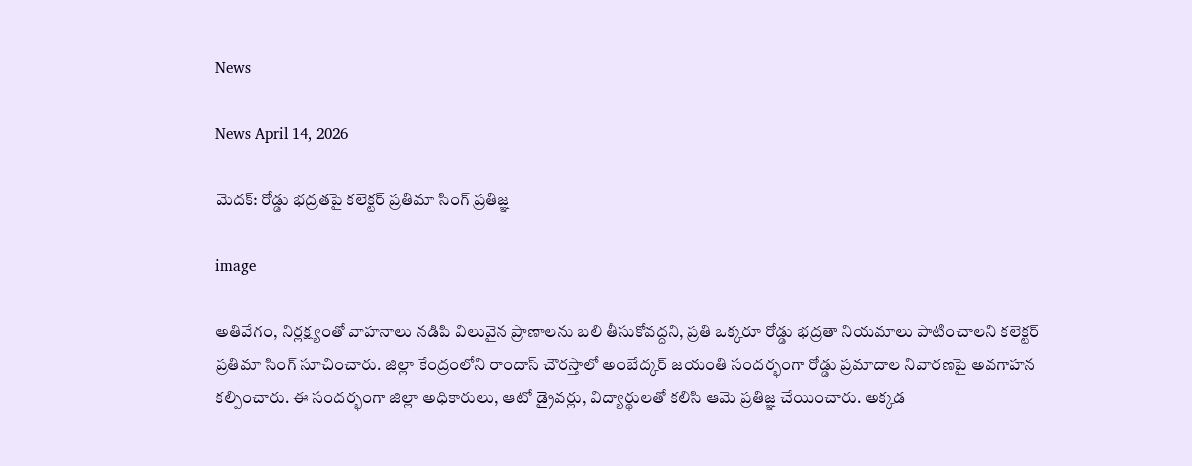News

News April 14, 2026

మెదక్: రోడ్డు భద్రతపై కలెక్టర్ ప్రతిమా సింగ్ ప్రతిజ్ఞ

image

అతివేగం, నిర్లక్ష్యంతో వాహనాలు నడిపి విలువైన ప్రాణాలను బలి తీసుకోవద్దని, ప్రతి ఒక్కరూ రోడ్డు భద్రతా నియమాలు పాటించాలని కలెక్టర్ ప్రతిమా సింగ్ సూచించారు. జిల్లా కేంద్రంలోని రాందాస్ చౌరస్తాలో అంబేద్కర్ జయంతి సందర్భంగా రోడ్డు ప్రమాదాల నివారణపై అవగాహన కల్పించారు. ఈ సందర్భంగా జిల్లా అధికారులు, ఆటో డ్రైవర్లు, విద్యార్థులతో కలిసి ఆమె ప్రతిజ్ఞ చేయించారు. అక్కడ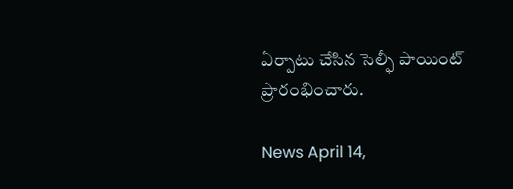ఏర్పాటు చేసిన సెల్ఫీ పాయింట్‌ ప్రారంభించారు.

News April 14,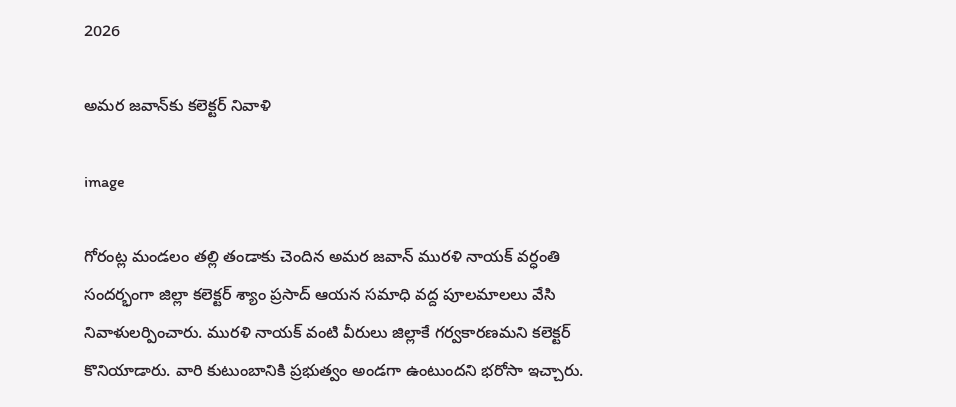2026

అమర జవాన్‌కు కలెక్టర్ నివాళి

image

గోరంట్ల మండలం తల్లి తండాకు చెందిన అమర జవాన్ మురళి నాయక్ వర్ధంతి సందర్భంగా జిల్లా కలెక్టర్ శ్యాం ప్రసాద్ ఆయన సమాధి వద్ద పూలమాలలు వేసి నివాళులర్పించారు. మురళి నాయక్ వంటి వీరులు జిల్లాకే గర్వకారణమని కలెక్టర్ కొనియాడారు. వారి కుటుంబానికి ప్రభుత్వం అండగా ఉంటుందని భరోసా ఇచ్చారు.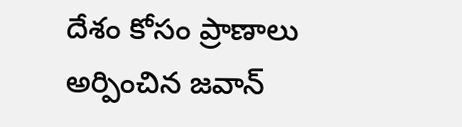దేశం కోసం ప్రాణాలు అర్పించిన జవాన్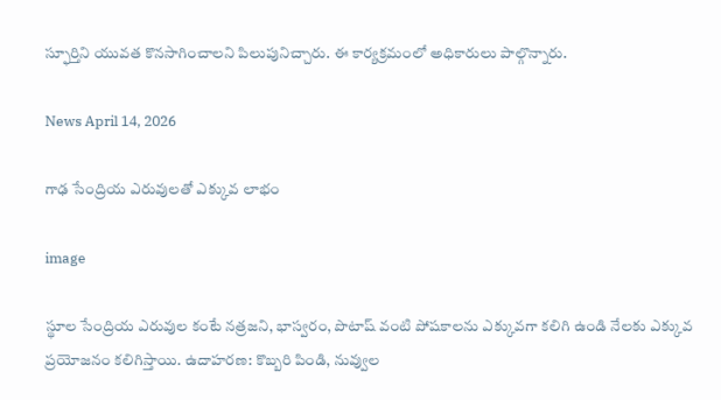స్ఫూర్తిని యువత కొనసాగించాలని పిలుపునిచ్చారు. ఈ కార్యక్రమంలో అధికారులు పాల్గొన్నారు.

News April 14, 2026

గాఢ సేంద్రియ ఎరువులతో ఎక్కువ లాభం

image

స్థూల సేంద్రియ ఎరువుల కంటే నత్రజని, భాస్వరం, పొటాష్‌ వంటి పోషకాలను ఎక్కువగా కలిగి ఉండి నేలకు ఎక్కువ ప్రయోజనం కలిగిస్తాయి. ఉదాహరణ: కొబ్బరి పిండి, నువ్వుల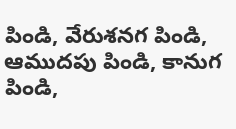పిండి, వేరుశనగ పిండి, ఆముదపు పిండి, కానుగ పిండి,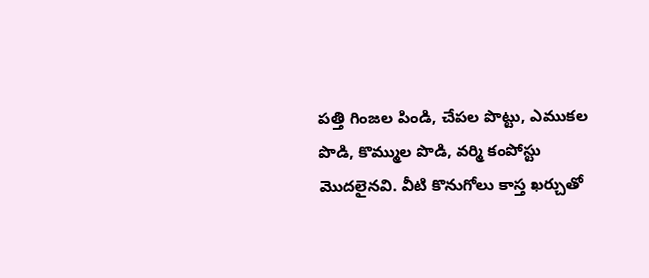పత్తి గింజల పిండి, చేపల పొట్టు, ఎముకల పొడి, కొమ్ముల పొడి, వర్మి కంపోస్టు మొదలైనవి. వీటి కొనుగోలు కాస్త ఖర్చుతో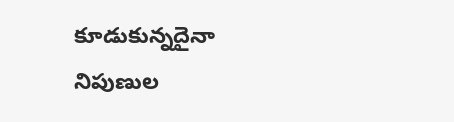కూడుకున్నదైనా నిపుణుల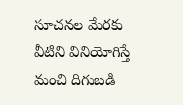సూచనల మేరకు వీటిని వినియోగిస్తే మంచి దిగుబడి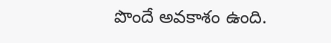పొందే అవకాశం ఉంది.